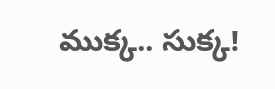ముక్క.. సుక్క!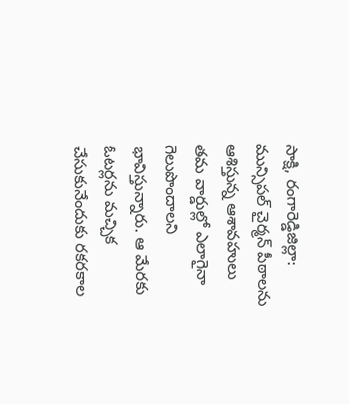సాక్షి, రంగారెడ్డిజిల్లా: మున్సిపల్ చైర్మన్ పీఠాలను ఆశిస్తున్న ఆశావహులు తమ వార్డుల్లో ఎలాగైనా గెలుపొందాలని భావిస్తున్నారు. ఆ మేరకు ఓటర్లను మచ్చిక చేసుకునేందుకు రకరకాల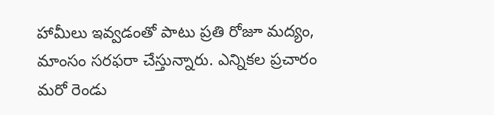హామీలు ఇవ్వడంతో పాటు ప్రతి రోజూ మద్యం, మాంసం సరఫరా చేస్తున్నారు. ఎన్నికల ప్రచారం మరో రెండు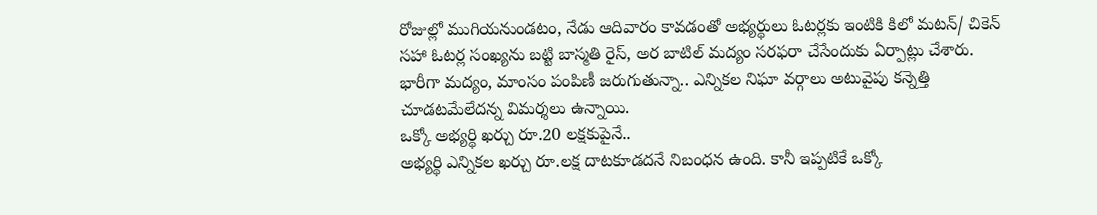రోజుల్లో ముగియనుండటం, నేడు ఆదివారం కావడంతో అభ్యర్థులు ఓటర్లకు ఇంటికి కిలో మటన్/ చికెన్ సహా ఓటర్ల సంఖ్యను బట్టి బాస్మతి రైస్, అర బాటిల్ మద్యం సరఫరా చేసేందుకు ఏర్పాట్లు చేశారు. భారీగా మద్యం, మాంసం పంపిణీ జరుగుతున్నా.. ఎన్నికల నిఘా వర్గాలు అటువైపు కన్నెత్తి చూడటమేలేదన్న విమర్శలు ఉన్నాయి.
ఒక్కో అభ్యర్థి ఖర్చు రూ.20 లక్షకుపైనే..
అభ్యర్థి ఎన్నికల ఖర్చు రూ.లక్ష దాటకూడదనే నిబంధన ఉంది. కానీ ఇప్పటికే ఒక్కో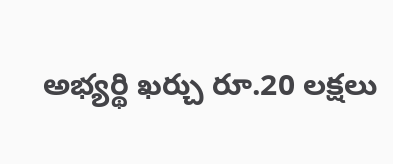అభ్యర్థి ఖర్చు రూ.20 లక్షలు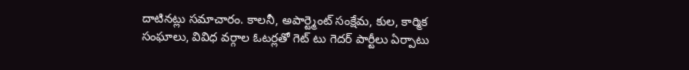దాటినట్లు సమాచారం. కాలనీ, అపార్ట్మెంట్ సంక్షేమ, కుల, కార్మిక సంఘాలు, వివిధ వర్గాల ఓటర్లతో గెట్ టు గెదర్ పార్టీలు ఏర్పాటు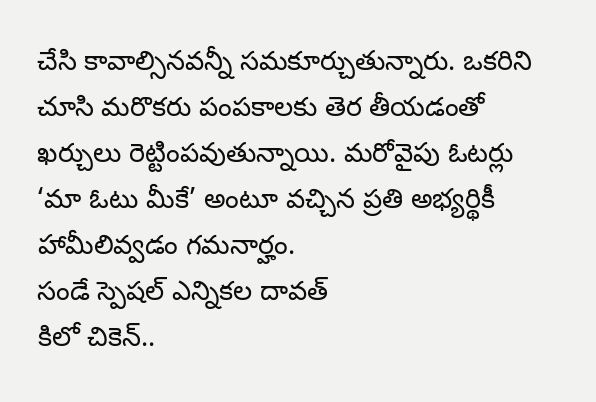చేసి కావాల్సినవన్నీ సమకూర్చుతున్నారు. ఒకరిని చూసి మరొకరు పంపకాలకు తెర తీయడంతో ఖర్చులు రెట్టింపవుతున్నాయి. మరోవైపు ఓటర్లు ‘మా ఓటు మీకే’ అంటూ వచ్చిన ప్రతి అభ్యర్థికీ హామీలివ్వడం గమనార్హం.
సండే స్పెషల్ ఎన్నికల దావత్
కిలో చికెన్..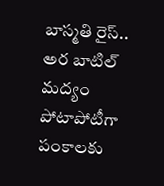బాస్మతి రైస్..
అర బాటిల్ మద్యం
పోటాపోటీగా పంకాలకు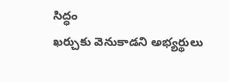సిద్ధం
ఖర్చుకు వెనుకాడని అభ్యర్థులు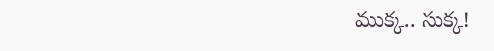ముక్క.. సుక్క!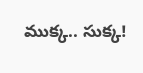ముక్క.. సుక్క!